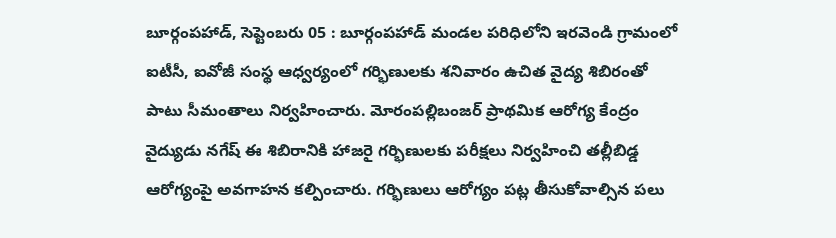బూర్గంపహాడ్, సెప్టెంబరు 05 : బూర్గంపహాడ్ మండల పరిధిలోని ఇరవెండి గ్రామంలో ఐటీసీ, ఐవోజీ సంస్థ ఆధ్వర్యంలో గర్భిణులకు శనివారం ఉచిత వైద్య శిబిరంతో పాటు సీమంతాలు నిర్వహించారు. మోరంపల్లిబంజర్ ప్రాథమిక ఆరోగ్య కేంద్రం వైద్యుడు నగేష్ ఈ శిబిరానికి హాజరై గర్భిణులకు పరీక్షలు నిర్వహించి తల్లీబిడ్డ ఆరోగ్యంపై అవగాహన కల్పించారు. గర్భిణులు ఆరోగ్యం పట్ల తీసుకోవాల్సిన పలు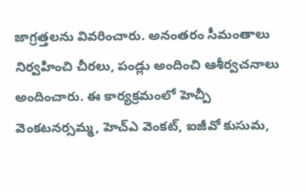జాగ్రత్తలను వివరించారు. అనంతరం సీమంతాలు నిర్వహించి చీరలు, పండ్లు అందించి ఆశీర్వచనాలు అందించారు. ఈ కార్యక్రమంలో హెచ్పీ వెంకటనర్సమ్మ, హెచ్ఎ వెంకట్, ఐజీవో కుసుమ,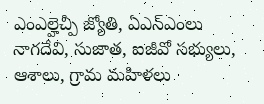ఎంఎల్హెచ్పీ జ్యోతి, ఏఎన్ఎంలు నాగదేవి, సుజాత, ఐజీవో సభ్యులు, ఆశాలు, గ్రామ మహిళలు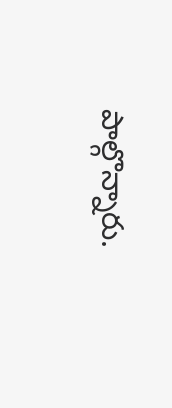పాల్గొన్నారు.